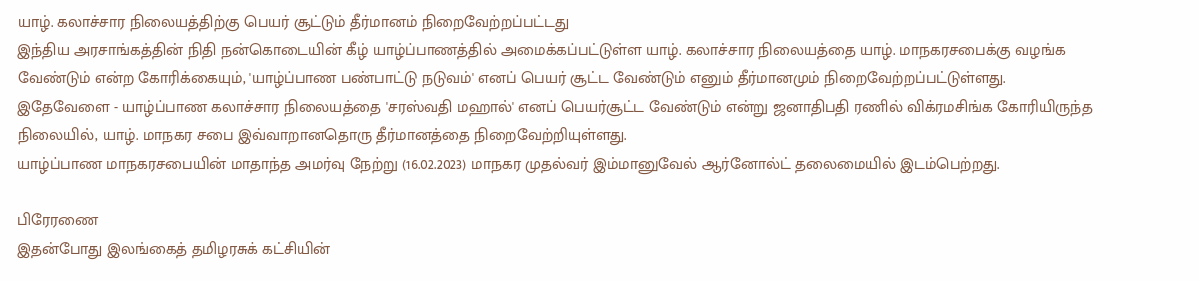யாழ். கலாச்சார நிலையத்திற்கு பெயர் சூட்டும் தீர்மானம் நிறைவேற்றப்பட்டது
இந்திய அரசாங்கத்தின் நிதி நன்கொடையின் கீழ் யாழ்ப்பாணத்தில் அமைக்கப்பட்டுள்ள யாழ். கலாச்சார நிலையத்தை யாழ். மாநகரசபைக்கு வழங்க வேண்டும் என்ற கோரிக்கையும், 'யாழ்ப்பாண பண்பாட்டு நடுவம்' எனப் பெயர் சூட்ட வேண்டும் எனும் தீர்மானமும் நிறைவேற்றப்பட்டுள்ளது.
இதேவேளை - யாழ்ப்பாண கலாச்சார நிலையத்தை 'சரஸ்வதி மஹால்' எனப் பெயர்சூட்ட வேண்டும் என்று ஜனாதிபதி ரணில் விக்ரமசிங்க கோரியிருந்த நிலையில், யாழ். மாநகர சபை இவ்வாறானதொரு தீர்மானத்தை நிறைவேற்றியுள்ளது.
யாழ்ப்பாண மாநகரசபையின் மாதாந்த அமர்வு நேற்று (16.02.2023) மாநகர முதல்வர் இம்மானுவேல் ஆர்னோல்ட் தலைமையில் இடம்பெற்றது.

பிரேரணை
இதன்போது இலங்கைத் தமிழரசுக் கட்சியின்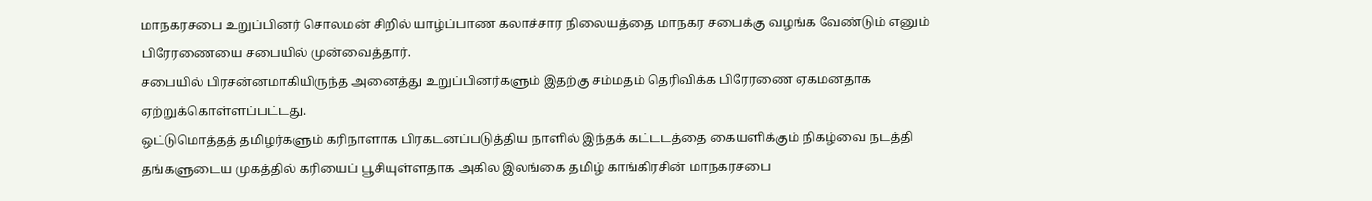மாநகரசபை உறுப்பினர் சொலமன் சிறில் யாழ்ப்பாண கலாச்சார நிலையத்தை மாநகர சபைக்கு வழங்க வேண்டும் எனும் பிரேரணையை சபையில் முன்வைத்தார்.
சபையில் பிரசன்னமாகியிருந்த அனைத்து உறுப்பினர்களும் இதற்கு சம்மதம் தெரிவிக்க பிரேரணை ஏகமனதாக ஏற்றுக்கொள்ளப்பட்டது.
ஒட்டுமொத்தத் தமிழர்களும் கரிநாளாக பிரகடனப்படுத்திய நாளில் இந்தக் கட்டடத்தை கையளிக்கும் நிகழ்வை நடத்தி தங்களுடைய முகத்தில் கரியைப் பூசியுள்ளதாக அகில இலங்கை தமிழ் காங்கிரசின் மாநகரசபை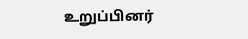உறுப்பினர்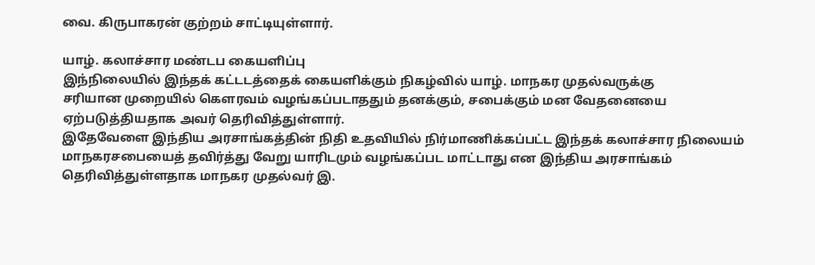வை. கிருபாகரன் குற்றம் சாட்டியுள்ளார்.

யாழ். கலாச்சார மண்டப கையளிப்பு
இந்நிலையில் இந்தக் கட்டடத்தைக் கையளிக்கும் நிகழ்வில் யாழ். மாநகர முதல்வருக்கு
சரியான முறையில் கௌரவம் வழங்கப்படாததும் தனக்கும், சபைக்கும் மன வேதனையை
ஏற்படுத்தியதாக அவர் தெரிவித்துள்ளார்.
இதேவேளை இந்திய அரசாங்கத்தின் நிதி உதவியில் நிர்மாணிக்கப்பட்ட இந்தக் கலாச்சார நிலையம் மாநகரசபையைத் தவிர்த்து வேறு யாரிடமும் வழங்கப்பட மாட்டாது என இந்திய அரசாங்கம் தெரிவித்துள்ளதாக மாநகர முதல்வர் இ.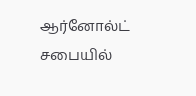ஆர்னோல்ட் சபையில்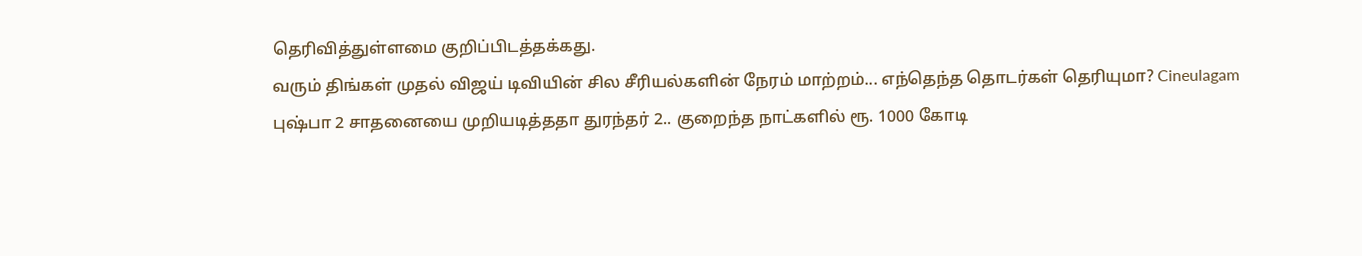தெரிவித்துள்ளமை குறிப்பிடத்தக்கது.
வரும் திங்கள் முதல் விஜய் டிவியின் சில சீரியல்களின் நேரம் மாற்றம்... எந்தெந்த தொடர்கள் தெரியுமா? Cineulagam
புஷ்பா 2 சாதனையை முறியடித்ததா துரந்தர் 2.. குறைந்த நாட்களில் ரூ. 1000 கோடி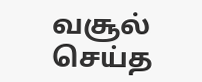வசூல் செய்த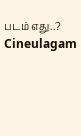படம் எது..? Cineulagam